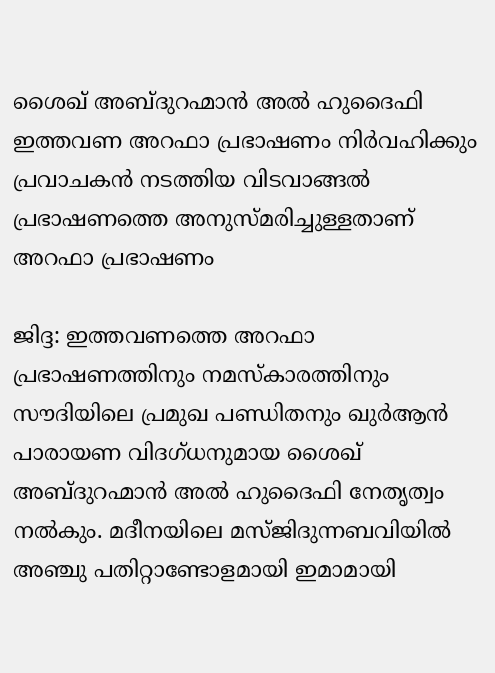ശൈഖ് അബ്ദുറഹ്മാൻ അൽ ഹുദൈഫി ഇത്തവണ അറഫാ പ്രഭാഷണം നിർവഹിക്കും
പ്രവാചകൻ നടത്തിയ വിടവാങ്ങൽ പ്രഭാഷണത്തെ അനുസ്മരിച്ചുള്ളതാണ് അറഫാ പ്രഭാഷണം

ജിദ്ദ: ഇത്തവണത്തെ അറഫാ പ്രഭാഷണത്തിനും നമസ്കാരത്തിനും സൗദിയിലെ പ്രമുഖ പണ്ഡിതനും ഖുർആൻ പാരായണ വിദഗ്ധനുമായ ശൈഖ് അബ്ദുറഹ്മാൻ അൽ ഹുദൈഫി നേതൃത്വം നൽകും. മദീനയിലെ മസ്ജിദുന്നബവിയിൽ അഞ്ചു പതിറ്റാണ്ടോളമായി ഇമാമായി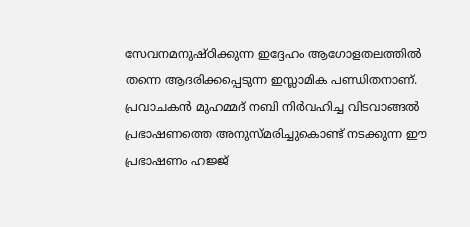സേവനമനുഷ്ഠിക്കുന്ന ഇദ്ദേഹം ആഗോളതലത്തിൽ തന്നെ ആദരിക്കപ്പെടുന്ന ഇസ്ലാമിക പണ്ഡിതനാണ്. പ്രവാചകൻ മുഹമ്മദ് നബി നിർവഹിച്ച വിടവാങ്ങൽ പ്രഭാഷണത്തെ അനുസ്മരിച്ചുകൊണ്ട് നടക്കുന്ന ഈ പ്രഭാഷണം ഹജ്ജ്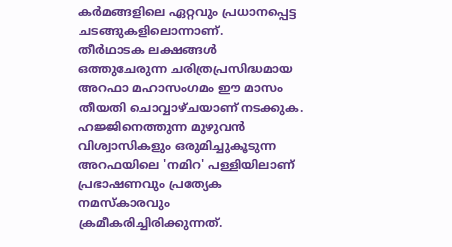കർമങ്ങളിലെ ഏറ്റവും പ്രധാനപ്പെട്ട ചടങ്ങുകളിലൊന്നാണ്.
തീർഥാടക ലക്ഷങ്ങൾ ഒത്തുചേരുന്ന ചരിത്രപ്രസിദ്ധമായ അറഫാ മഹാസംഗമം ഈ മാസം തീയതി ചൊവ്വാഴ്ചയാണ് നടക്കുക. ഹജ്ജിനെത്തുന്ന മുഴുവൻ വിശ്വാസികളും ഒരുമിച്ചുകൂടുന്ന അറഫയിലെ 'നമിറ' പള്ളിയിലാണ് പ്രഭാഷണവും പ്രത്യേക നമസ്കാരവും ക്രമീകരിച്ചിരിക്കുന്നത്.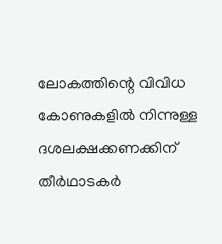ലോകത്തിന്റെ വിവിധ കോണുകളിൽ നിന്നുള്ള ദശലക്ഷക്കണക്കിന് തീർഥാടകർ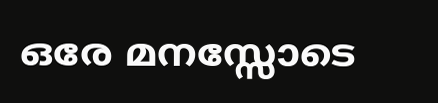ഒരേ മനസ്സോടെ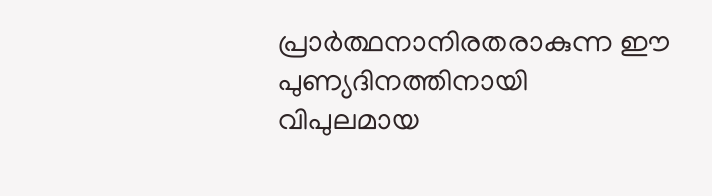പ്രാർത്ഥനാനിരതരാകുന്ന ഈ പുണ്യദിനത്തിനായി വിപുലമായ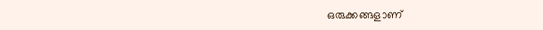ഒരുക്കങ്ങളാണ്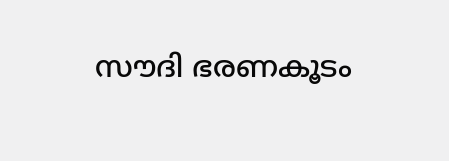സൗദി ഭരണകൂടം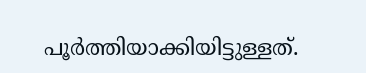പൂർത്തിയാക്കിയിട്ടുള്ളത്.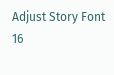Adjust Story Font
16